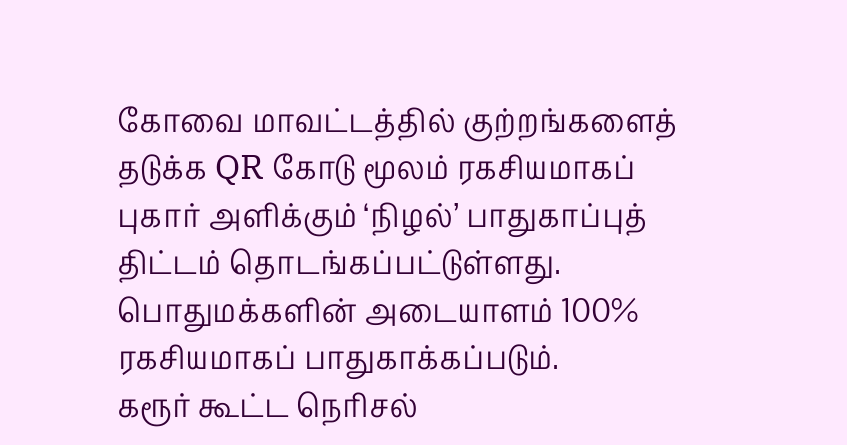கோவை மாவட்டத்தில் குற்றங்களைத் தடுக்க QR கோடு மூலம் ரகசியமாகப் புகார் அளிக்கும் ‘நிழல்’ பாதுகாப்புத் திட்டம் தொடங்கப்பட்டுள்ளது. பொதுமக்களின் அடையாளம் 100% ரகசியமாகப் பாதுகாக்கப்படும்.
கரூர் கூட்ட நெரிசல்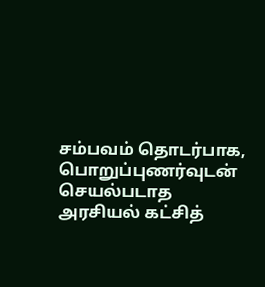சம்பவம் தொடர்பாக, பொறுப்புணர்வுடன் செயல்படாத அரசியல் கட்சித்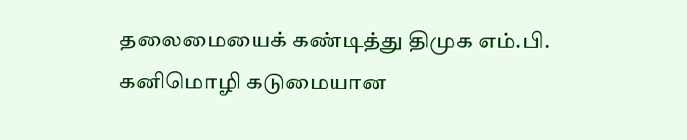தலைமையைக் கண்டித்து திமுக எம்.பி. கனிமொழி கடுமையான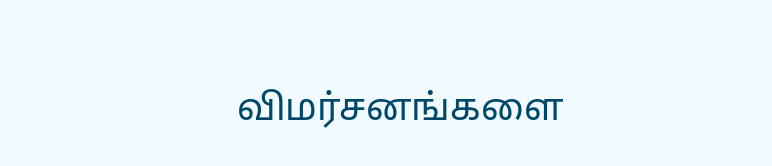விமர்சனங்களை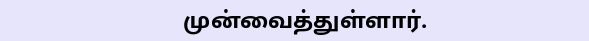முன்வைத்துள்ளார்.